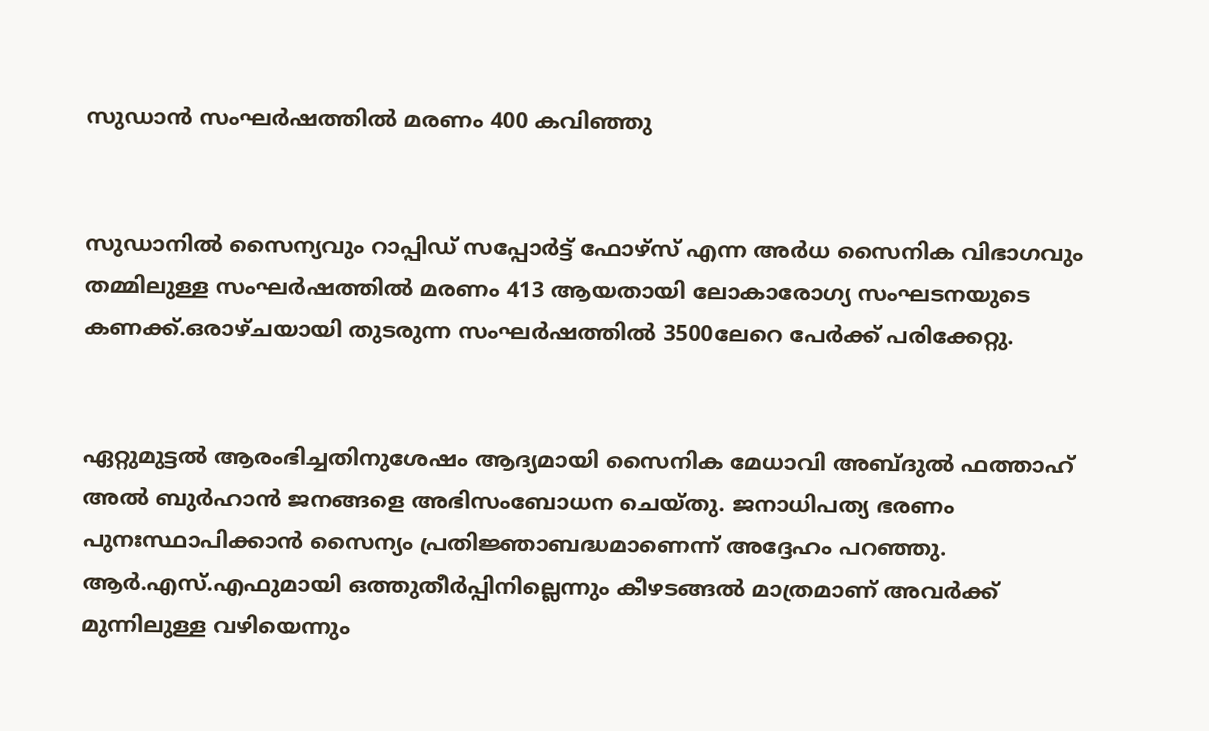സുഡാന്‍ സംഘര്‍ഷത്തിൽ മരണം 400 കവിഞ്ഞു


സുഡാനില്‍ സൈന്യവും റാപ്പിഡ് സപ്പോര്‍ട്ട് ഫോഴ്സ് എന്ന അര്‍ധ സൈനിക വിഭാഗവും തമ്മിലുള്ള സംഘര്‍ഷത്തില്‍ മരണം 413 ആയതായി ലോകാരോഗ്യ സംഘടനയുടെ കണക്ക്.ഒരാഴ്ചയായി തുടരുന്ന സംഘര്‍ഷത്തില്‍ 3500ലേറെ പേര്‍ക്ക് പരിക്കേറ്റു.


ഏറ്റുമുട്ടല്‍ ആരംഭിച്ചതിനുശേഷം ആദ്യമായി സൈനിക മേധാവി അബ്ദുല്‍ ഫത്താഹ് അല്‍ ബുര്‍ഹാന്‍ ജനങ്ങളെ അഭിസംബോധന ചെയ്തു. ജനാധിപത്യ ഭരണം പുനഃസ്ഥാപിക്കാന്‍ സൈന്യം പ്രതിജ്ഞാബദ്ധമാണെന്ന് അദ്ദേഹം പറഞ്ഞു. ആര്‍.എസ്.എഫുമായി ഒത്തുതീര്‍പ്പിനില്ലെന്നും കീഴടങ്ങല്‍ മാത്രമാണ് അവര്‍ക്ക് മുന്നിലുള്ള വഴിയെന്നും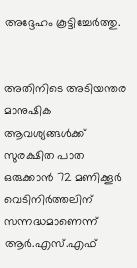അദ്ദേഹം കൂട്ടിച്ചേര്‍ത്തു.


അതിനിടെ അടിയന്തര മാനുഷിക ആവശ്യങ്ങള്‍ക്ക് സുരക്ഷിത പാത ഒരുക്കാന്‍ 72 മണിക്കൂര്‍ വെടിനിര്‍ത്തലിന് സന്നദ്ധമാണെന്ന് ആര്‍.എസ്.എഫ്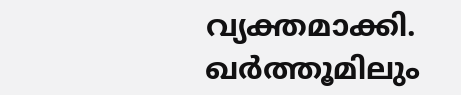വ്യക്തമാക്കി. ഖര്‍ത്തൂമിലും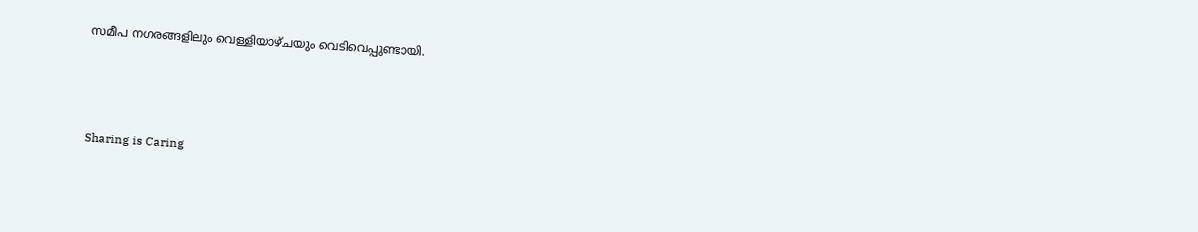സമീപ നഗരങ്ങളിലും വെള്ളിയാഴ്ചയും വെടിവെപ്പുണ്ടായി.



Sharing is Caring